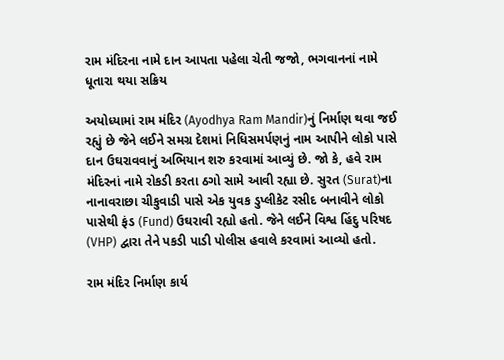રામ મંદિરના નામે દાન આપતા પહેલા ચેતી જજો, ભગવાનનાં નામે ધૂતારા થયા સક્રિય

અયોધ્યામાં રામ મંદિર (Ayodhya Ram Mandir)નું નિર્માણ થવા જઈ રહ્યું છે જેને લઈને સમગ્ર દેશમાં નિધિસમર્પણનું નામ આપીને લોકો પાસે દાન ઉઘરાવવાનું અભિયાન શરુ કરવામાં આવ્યું છે. જો કે, હવે રામ મંદિરનાં નામે રોકડી કરતા ઠગો સામે આવી રહ્યા છે. સુરત (Surat)ના નાનાવરાછા ચીકુવાડી પાસે એક યુવક ડુપ્લીકેટ રસીદ બનાવીને લોકો પાસેથી ફંડ (Fund) ઉઘરાવી રહ્યો હતો. જેને લઈને વિશ્વ હિંદુ પરિષદ (VHP) દ્વારા તેને પકડી પાડી પોલીસ હવાલે કરવામાં આવ્યો હતો.

રામ મંદિર નિર્માણ કાર્ય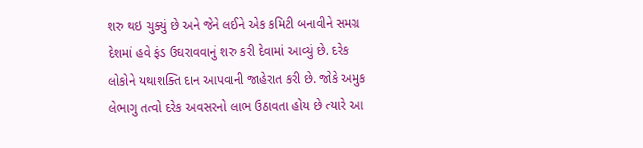શરુ થઇ ચુક્યું છે અને જેને લઈને એક કમિટી બનાવીને સમગ્ર દેશમાં હવે ફંડ ઉઘરાવવાનું શરુ કરી દેવામાં આવ્યું છે. દરેક લોકોને યથાશક્તિ દાન આપવાની જાહેરાત કરી છે. જોકે અમુક લેભાગુ તત્વો દરેક અવસરનો લાભ ઉઠાવતા હોય છે ત્યારે આ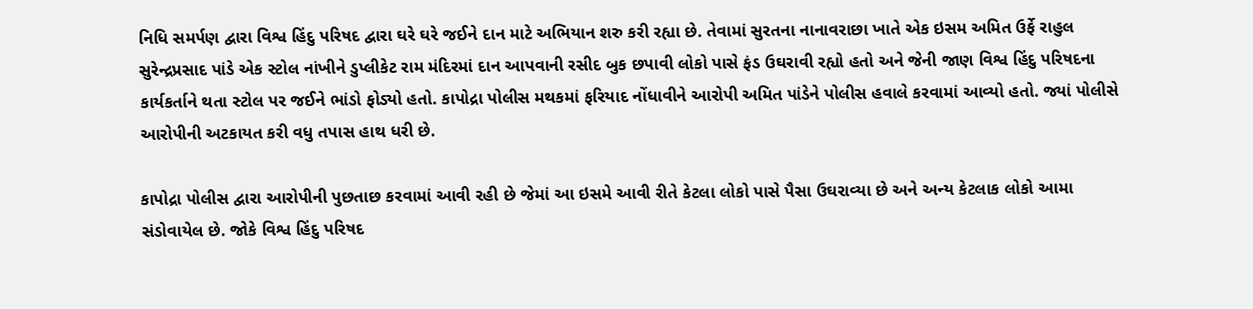નિધિ સમર્પણ દ્વારા વિશ્વ હિંદુ પરિષદ દ્વારા ઘરે ઘરે જઈને દાન માટે અભિયાન શરુ કરી રહ્યા છે. તેવામાં સુરતના નાનાવરાછા ખાતે એક ઇસમ અમિત ઉર્ફે રાહુલ સુરેન્દ્રપ્રસાદ પાંડે એક સ્ટોલ નાંખીને ડુપ્લીકેટ રામ મંદિરમાં દાન આપવાની રસીદ બુક છપાવી લોકો પાસે ફંડ ઉઘરાવી રહ્યો હતો અને જેની જાણ વિશ્વ હિંદુ પરિષદના કાર્યકર્તાને થતા સ્ટોલ પર જઈને ભાંડો ફોડ્યો હતો. કાપોદ્રા પોલીસ મથકમાં ફરિયાદ નોંધાવીને આરોપી અમિત પાંડેને પોલીસ હવાલે કરવામાં આવ્યો હતો. જ્યાં પોલીસે આરોપીની અટકાયત કરી વધુ તપાસ હાથ ધરી છે.

કાપોદ્રા પોલીસ દ્વારા આરોપીની પુછતાછ કરવામાં આવી રહી છે જેમાં આ ઇસમે આવી રીતે કેટલા લોકો પાસે પૈસા ઉઘરાવ્યા છે અને અન્ય કેટલાક લોકો આમા સંડોવાયેલ છે. જોકે વિશ્વ હિંદુ પરિષદ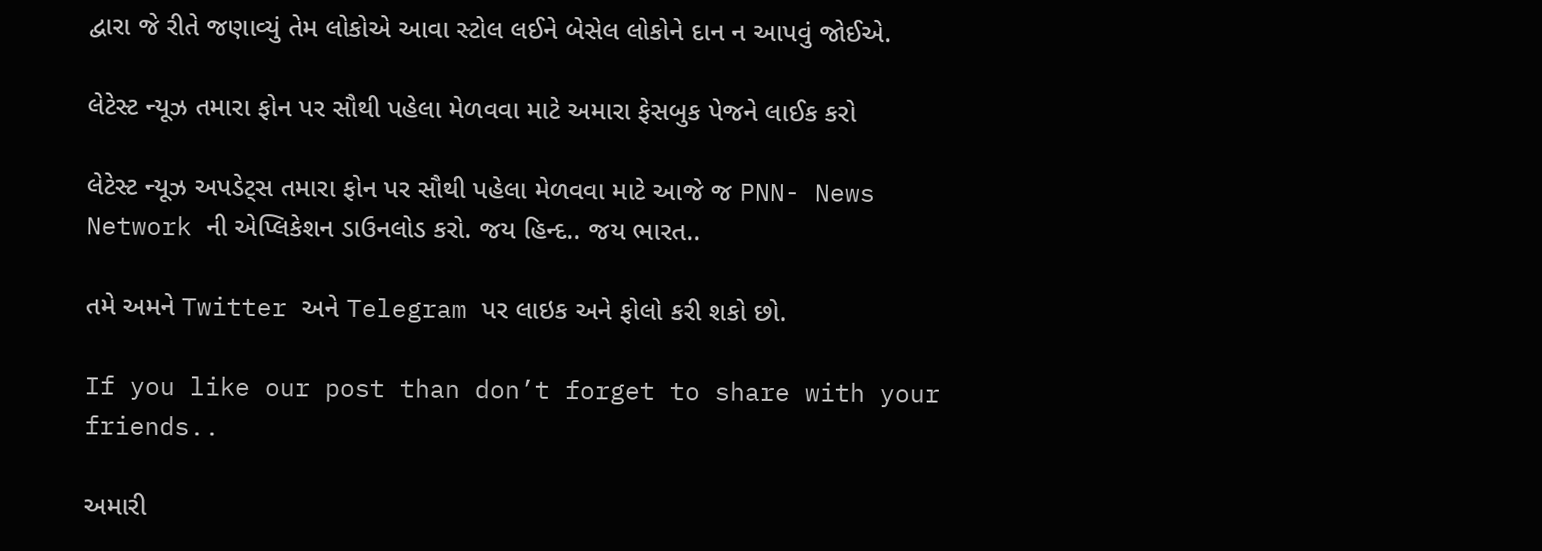દ્વારા જે રીતે જણાવ્યું તેમ લોકોએ આવા સ્ટોલ લઈને બેસેલ લોકોને દાન ન આપવું જોઈએ.

લેટેસ્ટ ન્યૂઝ તમારા ફોન પર સૌથી પહેલા મેળવવા માટે અમારા ફેસબુક પેજને લાઈક કરો

લેટેસ્ટ ન્યૂઝ અપડેટ્સ તમારા ફોન પર સૌથી પહેલા મેળવવા માટે આજે જ PNN- News Network ની એપ્લિકેશન ડાઉનલોડ કરો. જય હિન્દ.. જય ભારત..

તમે અમને Twitter અને Telegram પર લાઇક અને ફોલો કરી શકો છો.

If you like our post than don’t forget to share with your friends..

અમારી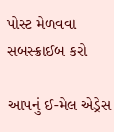પોસ્ટ મેળવવા સબસ્ક્રાઈબ કરો

આપનું ઈ-મેલ એડ્રેસ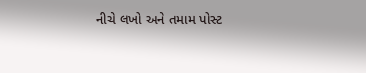નીચે લખો અને તમામ પોસ્ટ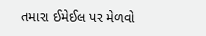તમારા ઈમેઈલ પર મેળવો